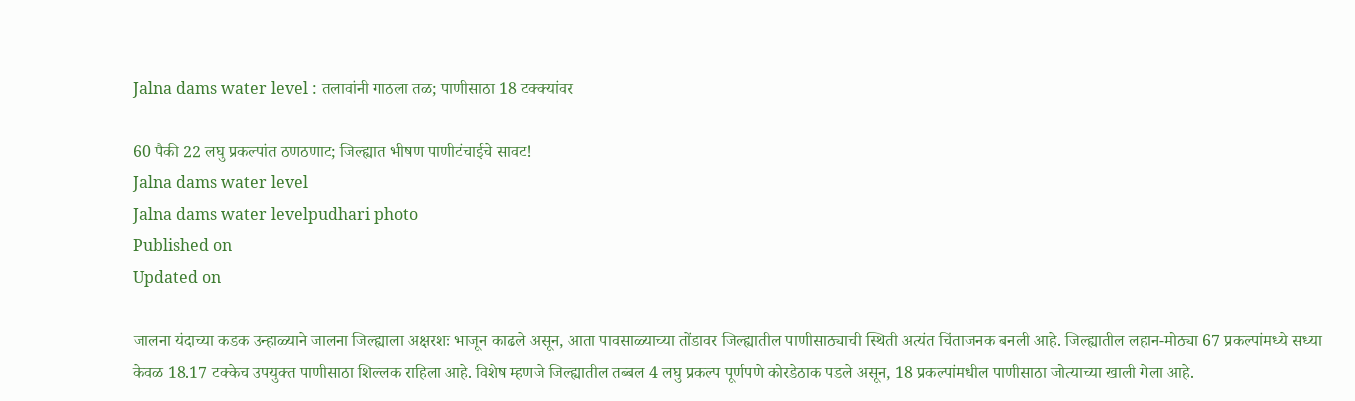Jalna dams water level : तलावांनी गाठला तळ; पाणीसाठा 18 टक्क्यांवर

60 पैकी 22 लघु प्रकल्पांत ठणठणाट; जिल्ह्यात भीषण पाणीटंचाईचे सावट!
Jalna dams water level
Jalna dams water levelpudhari photo
Published on
Updated on

जालना यंदाच्या कडक उन्हाळ्याने जालना जिल्ह्याला अक्षरशः भाजून काढले असून, आता पावसाळ्याच्या तोंडावर जिल्ह्यातील पाणीसाठ्याची स्थिती अत्यंत चिंताजनक बनली आहे. जिल्ह्यातील लहान-मोठ्या 67 प्रकल्पांमध्ये सध्या केवळ 18.17 टक्केच उपयुक्त पाणीसाठा शिल्लक राहिला आहे. विशेष म्हणजे जिल्ह्यातील तब्बल 4 लघु प्रकल्प पूर्णपणे कोरडेठाक पडले असून, 18 प्रकल्पांमधील पाणीसाठा जोत्याच्या खाली गेला आहे.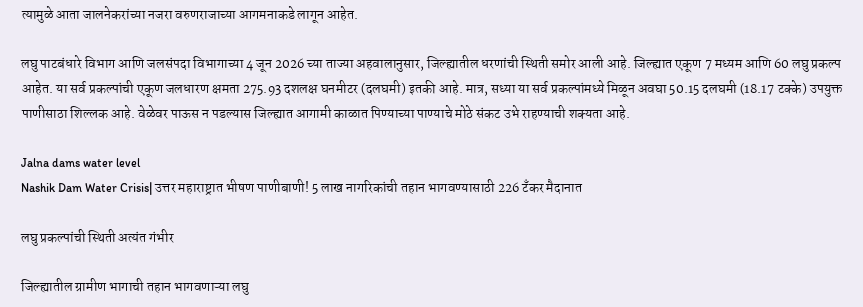त्यामुळे आता जालनेकरांच्या नजरा वरुणराजाच्या आगमनाकडे लागून आहेत.

लघु पाटबंधारे विभाग आणि जलसंपदा विभागाच्या 4 जून 2026 च्या ताज्या अहवालानुसार, जिल्ह्यातील धरणांची स्थिती समोर आली आहे. जिल्ह्यात एकूण 7 मध्यम आणि 60 लघु प्रकल्प आहेत. या सर्व प्रकल्पांची एकूण जलधारण क्षमता 275.93 दशलक्ष घनमीटर (दलघमी) इतकी आहे. मात्र, सध्या या सर्व प्रकल्पांमध्ये मिळून अवघा 50.15 दलघमी (18.17 टक्के) उपयुक्त पाणीसाठा शिल्लक आहे. वेळेवर पाऊस न पडल्यास जिल्ह्यात आगामी काळात पिण्याच्या पाण्याचे मोठे संकट उभे राहण्याची शक्यता आहे.

Jalna dams water level
Nashik Dam Water Crisis| उत्तर महाराष्ट्रात भीषण पाणीबाणी! 5 लाख नागरिकांची तहान भागवण्यासाठी 226 टँकर मैदानात

लघु प्रकल्पांची स्थिती अत्यंत गंभीर

जिल्ह्यातील ग्रामीण भागाची तहान भागवणाऱ्या लघु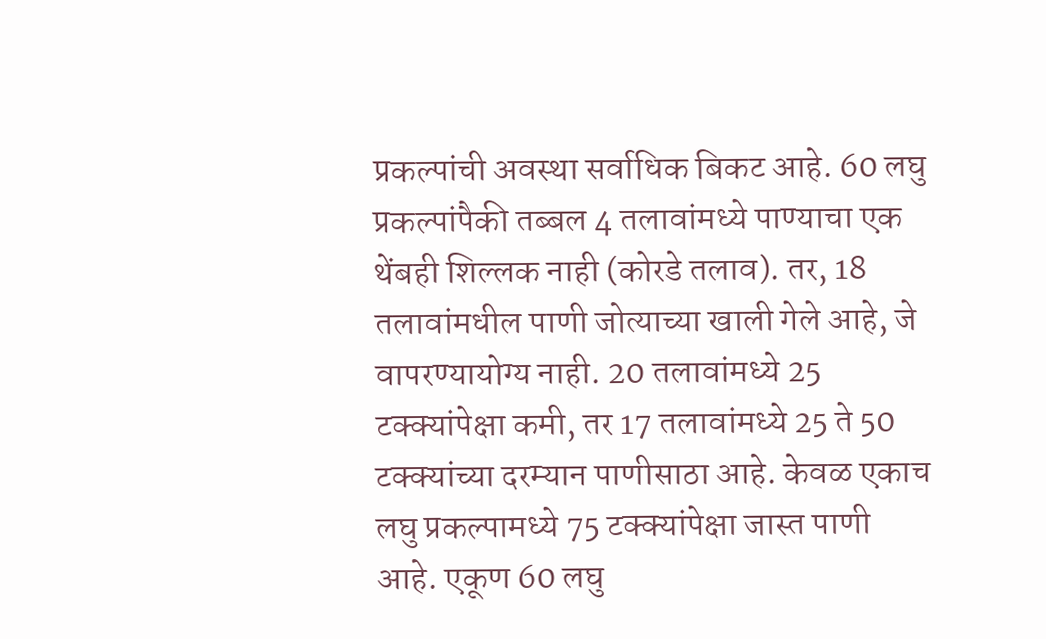प्रकल्पांची अवस्था सर्वाधिक बिकट आहे. 60 लघु प्रकल्पांपैकी तब्बल 4 तलावांमध्ये पाण्याचा एक थेंबही शिल्लक नाही (कोरडे तलाव). तर, 18 तलावांमधील पाणी जोत्याच्या खाली गेले आहे, जे वापरण्यायोग्य नाही. 20 तलावांमध्ये 25 टक्क्यांपेक्षा कमी, तर 17 तलावांमध्ये 25 ते 50 टक्क्यांच्या दरम्यान पाणीसाठा आहे. केवळ एकाच लघु प्रकल्पामध्ये 75 टक्क्यांपेक्षा जास्त पाणी आहे. एकूण 60 लघु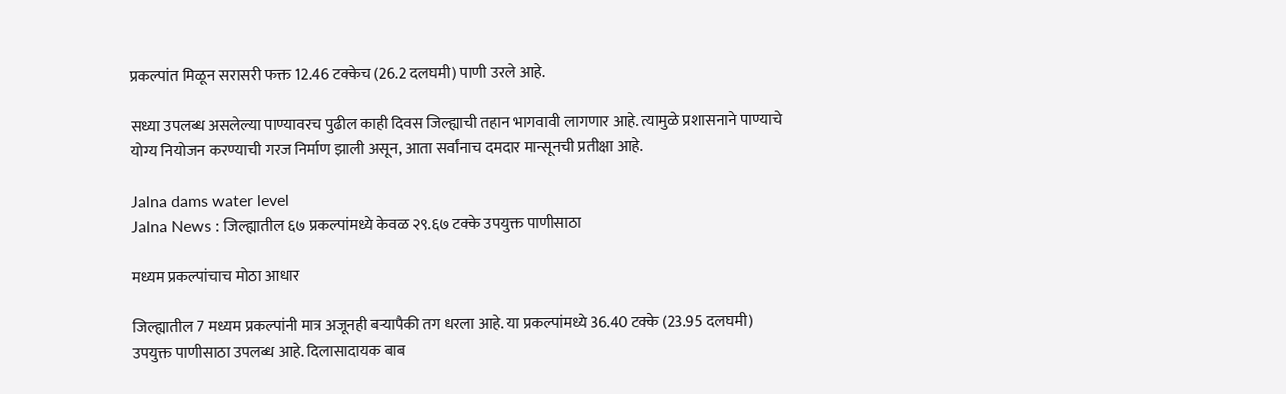प्रकल्पांत मिळून सरासरी फक्त 12.46 टक्केच (26.2 दलघमी) पाणी उरले आहे.

सध्या उपलब्ध असलेल्या पाण्यावरच पुढील काही दिवस जिल्ह्याची तहान भागवावी लागणार आहे. त्यामुळे प्रशासनाने पाण्याचे योग्य नियोजन करण्याची गरज निर्माण झाली असून, आता सर्वांनाच दमदार मान्सूनची प्रतीक्षा आहे.

Jalna dams water level
Jalna News : जिल्ह्यातील ६७ प्रकल्पांमध्ये केवळ २९.६७ टक्के उपयुक्त पाणीसाठा

मध्यम प्रकल्पांचाच मोठा आधार

जिल्ह्यातील 7 मध्यम प्रकल्पांनी मात्र अजूनही बऱ्यापैकी तग धरला आहे. या प्रकल्पांमध्ये 36.40 टक्के (23.95 दलघमी) उपयुक्त पाणीसाठा उपलब्ध आहे. दिलासादायक बाब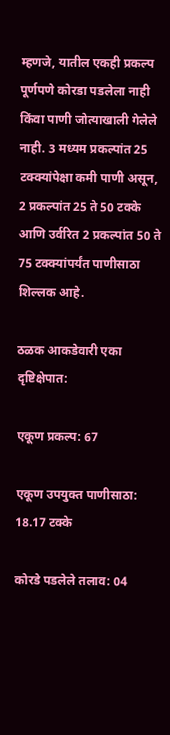म्हणजे, यातील एकही प्रकल्प पूर्णपणे कोरडा पडलेला नाही किंवा पाणी जोत्याखाली गेलेले नाही. 3 मध्यम प्रकल्पांत 25 टक्क्यांपेक्षा कमी पाणी असून, 2 प्रकल्पांत 25 ते 50 टक्के आणि उर्वरित 2 प्रकल्पांत 50 ते 75 टक्क्यांपर्यंत पाणीसाठा शिल्लक आहे.

ठळक आकडेवारी एका दृष्टिक्षेपात:

एकूण प्रकल्प: 67

एकूण उपयुक्त पाणीसाठा: 18.17 टक्के

कोरडे पडलेले तलाव: 04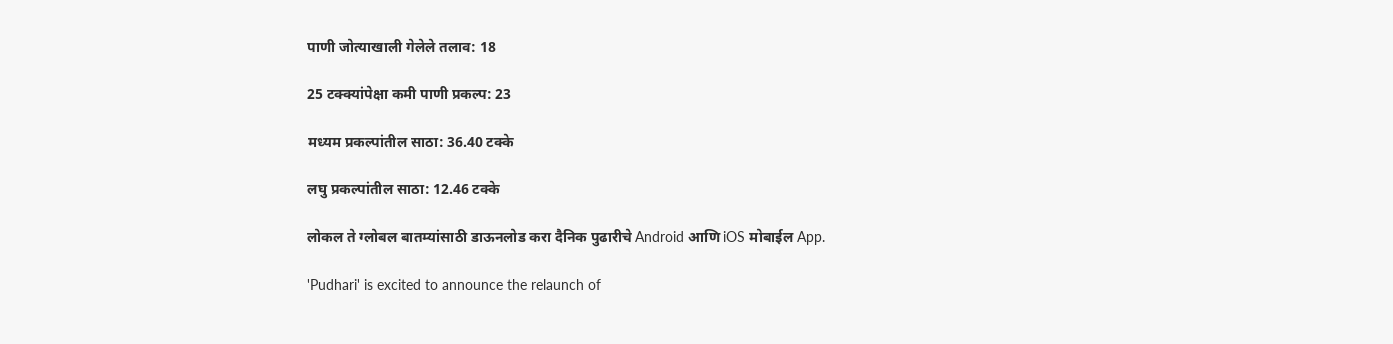पाणी जोत्याखाली गेलेले तलाव: 18

25 टक्क्यांपेक्षा कमी पाणी प्रकल्प: 23

मध्यम प्रकल्पांतील साठा: 36.40 टक्के

लघु प्रकल्पांतील साठा: 12.46 टक्के

लोकल ते ग्लोबल बातम्यांसाठी डाऊनलोड करा दैनिक पुढारीचे Android आणि iOS मोबाईल App.

'Pudhari' is excited to announce the relaunch of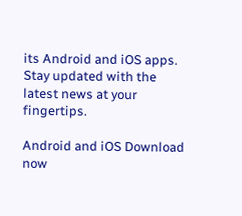its Android and iOS apps. Stay updated with the latest news at your fingertips.

Android and iOS Download now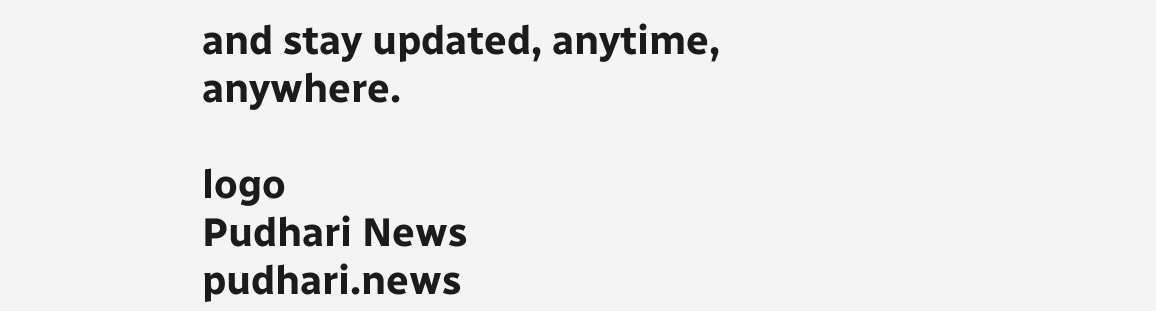and stay updated, anytime, anywhere.

logo
Pudhari News
pudhari.news